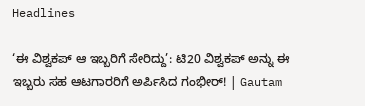Headlines

‘ಈ ವಿಶ್ವಕಪ್ ಆ ಇಬ್ಬರಿಗೆ ಸೇರಿದ್ದು’: ಟಿ20 ವಿಶ್ವಕಪ್ ಅನ್ನು ಈ ಇಬ್ಬರು ಸಹ ಆಟಗಾರರಿಗೆ ಅರ್ಪಿಸಿದ ಗಂಭೀರ್! | Gautam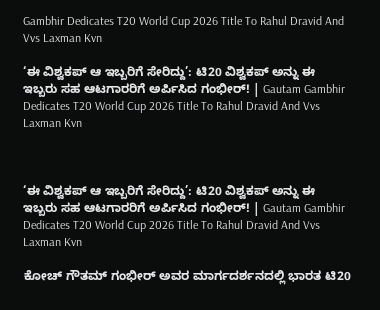Gambhir Dedicates T20 World Cup 2026 Title To Rahul Dravid And Vvs Laxman Kvn

‘ಈ ವಿಶ್ವಕಪ್ ಆ ಇಬ್ಬರಿಗೆ ಸೇರಿದ್ದು’: ಟಿ20 ವಿಶ್ವಕಪ್ ಅನ್ನು ಈ ಇಬ್ಬರು ಸಹ ಆಟಗಾರರಿಗೆ ಅರ್ಪಿಸಿದ ಗಂಭೀರ್! | Gautam Gambhir Dedicates T20 World Cup 2026 Title To Rahul Dravid And Vvs Laxman Kvn



‘ಈ ವಿಶ್ವಕಪ್ ಆ ಇಬ್ಬರಿಗೆ ಸೇರಿದ್ದು’: ಟಿ20 ವಿಶ್ವಕಪ್ ಅನ್ನು ಈ ಇಬ್ಬರು ಸಹ ಆಟಗಾರರಿಗೆ ಅರ್ಪಿಸಿದ ಗಂಭೀರ್! | Gautam Gambhir Dedicates T20 World Cup 2026 Title To Rahul Dravid And Vvs Laxman Kvn

ಕೋಚ್ ಗೌತಮ್ ಗಂಭೀರ್ ಅವರ ಮಾರ್ಗದರ್ಶನದಲ್ಲಿ ಭಾರತ ಟಿ20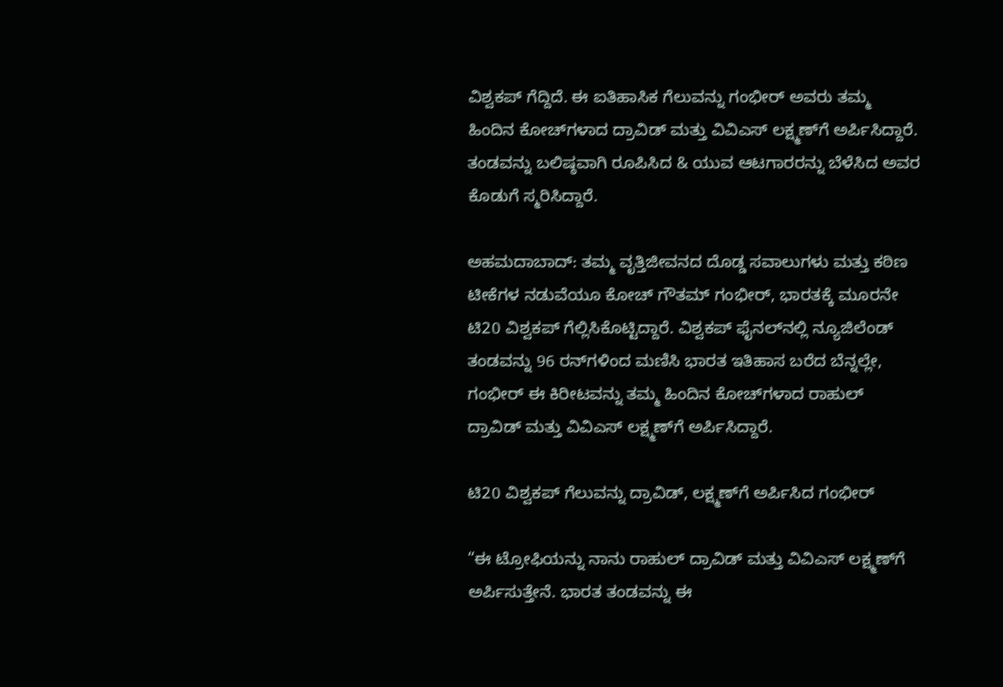ವಿಶ್ವಕಪ್ ಗೆದ್ದಿದೆ. ಈ ಐತಿಹಾಸಿಕ ಗೆಲುವನ್ನು ಗಂಭೀರ್ ಅವರು ತಮ್ಮ ಹಿಂದಿನ ಕೋಚ್‌ಗಳಾದ ದ್ರಾವಿಡ್ ಮತ್ತು ವಿವಿಎಸ್ ಲಕ್ಷ್ಮಣ್‌ಗೆ ಅರ್ಪಿಸಿದ್ದಾರೆ. ತಂಡವನ್ನು ಬಲಿಷ್ಠವಾಗಿ ರೂಪಿಸಿದ & ಯುವ ಆಟಗಾರರನ್ನು ಬೆಳೆಸಿದ ಅವರ ಕೊಡುಗೆ ಸ್ಮರಿಸಿದ್ದಾರೆ.

ಅಹಮದಾಬಾದ್: ತಮ್ಮ ವೃತ್ತಿಜೀವನದ ದೊಡ್ಡ ಸವಾಲುಗಳು ಮತ್ತು ಕಠಿಣ ಟೀಕೆಗಳ ನಡುವೆಯೂ ಕೋಚ್ ಗೌತಮ್ ಗಂಭೀರ್, ಭಾರತಕ್ಕೆ ಮೂರನೇ ಟಿ20 ವಿಶ್ವಕಪ್ ಗೆಲ್ಲಿಸಿಕೊಟ್ಟಿದ್ದಾರೆ. ವಿಶ್ವಕಪ್ ಫೈನಲ್‌ನಲ್ಲಿ ನ್ಯೂಜಿಲೆಂಡ್ ತಂಡವನ್ನು 96 ರನ್‌ಗಳಿಂದ ಮಣಿಸಿ ಭಾರತ ಇತಿಹಾಸ ಬರೆದ ಬೆನ್ನಲ್ಲೇ, ಗಂಭೀರ್ ಈ ಕಿರೀಟವನ್ನು ತಮ್ಮ ಹಿಂದಿನ ಕೋಚ್‌ಗಳಾದ ರಾಹುಲ್ ದ್ರಾವಿಡ್ ಮತ್ತು ವಿವಿಎಸ್ ಲಕ್ಷ್ಮಣ್‌ಗೆ ಅರ್ಪಿಸಿದ್ದಾರೆ.

ಟಿ20 ವಿಶ್ವಕಪ್ ಗೆಲುವನ್ನು ದ್ರಾವಿಡ್, ಲಕ್ಷ್ಮಣ್‌ಗೆ ಅರ್ಪಿಸಿದ ಗಂಭೀರ್

“ಈ ಟ್ರೋಫಿಯನ್ನು ನಾನು ರಾಹುಲ್ ದ್ರಾವಿಡ್ ಮತ್ತು ವಿವಿಎಸ್ ಲಕ್ಷ್ಮಣ್‌ಗೆ ಅರ್ಪಿಸುತ್ತೇನೆ. ಭಾರತ ತಂಡವನ್ನು ಈ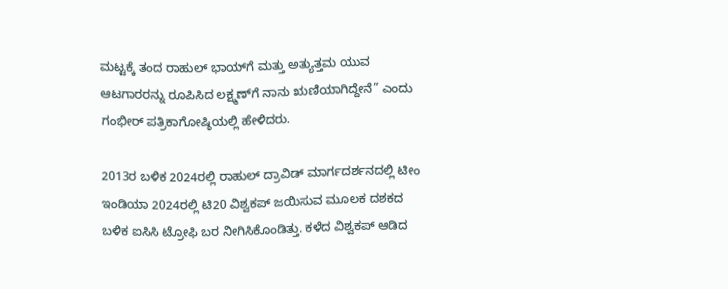ಮಟ್ಟಕ್ಕೆ ತಂದ ರಾಹುಲ್ ಭಾಯ್‌ಗೆ ಮತ್ತು ಅತ್ಯುತ್ತಮ ಯುವ ಆಟಗಾರರನ್ನು ರೂಪಿಸಿದ ಲಕ್ಷ್ಮಣ್‌ಗೆ ನಾನು ಋಣಿಯಾಗಿದ್ದೇನೆ” ಎಂದು ಗಂಭೀರ್ ಪತ್ರಿಕಾಗೋಷ್ಠಿಯಲ್ಲಿ ಹೇಳಿದರು.

2013ರ ಬಳಿಕ 2024ರಲ್ಲಿ ರಾಹುಲ್ ದ್ರಾವಿಡ್ ಮಾರ್ಗದರ್ಶನದಲ್ಲಿ ಟೀಂ ಇಂಡಿಯಾ 2024ರಲ್ಲಿ ಟಿ20 ವಿಶ್ವಕಪ್ ಜಯಿಸುವ ಮೂಲಕ ದಶಕದ ಬಳಿಕ ಐಸಿಸಿ ಟ್ರೋಫಿ ಬರ ನೀಗಿಸಿಕೊಂಡಿತ್ತು. ಕಳೆದ ವಿಶ್ವಕಪ್ ಆಡಿದ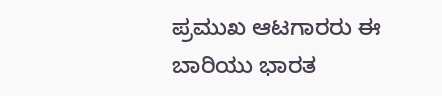ಪ್ರಮುಖ ಆಟಗಾರರು ಈ ಬಾರಿಯು ಭಾರತ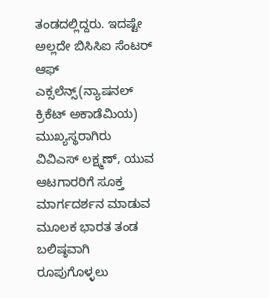ತಂಡದಲ್ಲಿದ್ದರು. ಇದಷ್ಟೇ ಅಲ್ಲದೇ ಬಿಸಿಸಿಐ ಸೆಂಟರ್ ಆಫ್ ಎಕ್ಸಲೆನ್ಸ್‌(ನ್ಯಾಷನಲ್ ಕ್ರಿಕೆಟ್ ಅಕಾಡೆಮಿಯ) ಮುಖ್ಯಸ್ಥರಾಗಿರು ವಿವಿಎಸ್ ಲಕ್ಷ್ಮಣ್, ಯುವ ಆಟಗಾರರಿಗೆ ಸೂಕ್ತ ಮಾರ್ಗದರ್ಶನ ಮಾಡುವ ಮೂಲಕ ಭಾರತ ತಂಡ ಬಲಿಷ್ಠವಾಗಿ ರೂಪುಗೊಳ್ಳಲು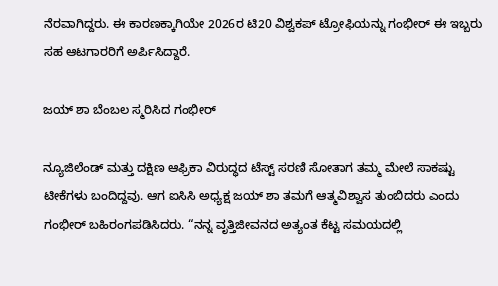ನೆರವಾಗಿದ್ದರು. ಈ ಕಾರಣಕ್ಕಾಗಿಯೇ 2026ರ ಟಿ20 ವಿಶ್ವಕಪ್ ಟ್ರೋಫಿಯನ್ನು ಗಂಭೀರ್ ಈ ಇಬ್ಬರು ಸಹ ಆಟಗಾರರಿಗೆ ಅರ್ಪಿಸಿದ್ದಾರೆ.

ಜಯ್ ಶಾ ಬೆಂಬಲ ಸ್ಮರಿಸಿದ ಗಂಭೀರ್

ನ್ಯೂಜಿಲೆಂಡ್ ಮತ್ತು ದಕ್ಷಿಣ ಆಫ್ರಿಕಾ ವಿರುದ್ಧದ ಟೆಸ್ಟ್ ಸರಣಿ ಸೋತಾಗ ತಮ್ಮ ಮೇಲೆ ಸಾಕಷ್ಟು ಟೀಕೆಗಳು ಬಂದಿದ್ದವು. ಆಗ ಐಸಿಸಿ ಅಧ್ಯಕ್ಷ ಜಯ್ ಶಾ ತಮಗೆ ಆತ್ಮವಿಶ್ವಾಸ ತುಂಬಿದರು ಎಂದು ಗಂಭೀರ್ ಬಹಿರಂಗಪಡಿಸಿದರು. “ನನ್ನ ವೃತ್ತಿಜೀವನದ ಅತ್ಯಂತ ಕೆಟ್ಟ ಸಮಯದಲ್ಲಿ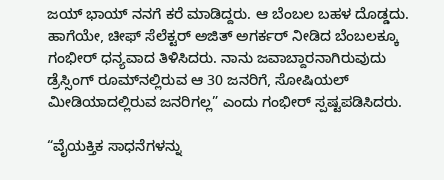ಜಯ್ ಭಾಯ್ ನನಗೆ ಕರೆ ಮಾಡಿದ್ದರು. ಆ ಬೆಂಬಲ ಬಹಳ ದೊಡ್ಡದು. ಹಾಗೆಯೇ, ಚೀಫ್ ಸೆಲೆಕ್ಟರ್ ಅಜಿತ್ ಅಗರ್ಕರ್ ನೀಡಿದ ಬೆಂಬಲಕ್ಕೂ ಗಂಭೀರ್ ಧನ್ಯವಾದ ತಿಳಿಸಿದರು. ನಾನು ಜವಾಬ್ದಾರನಾಗಿರುವುದು ಡ್ರೆಸ್ಸಿಂಗ್ ರೂಮ್‌ನಲ್ಲಿರುವ ಆ 30 ಜನರಿಗೆ, ಸೋಷಿಯಲ್ ಮೀಡಿಯಾದಲ್ಲಿರುವ ಜನರಿಗಲ್ಲ” ಎಂದು ಗಂಭೀರ್ ಸ್ಪಷ್ಟಪಡಿಸಿದರು.

“ವೈಯಕ್ತಿಕ ಸಾಧನೆಗಳನ್ನು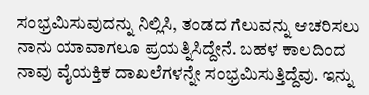ಸಂಭ್ರಮಿಸುವುದನ್ನು ನಿಲ್ಲಿಸಿ, ತಂಡದ ಗೆಲುವನ್ನು ಆಚರಿಸಲು ನಾನು ಯಾವಾಗಲೂ ಪ್ರಯತ್ನಿಸಿದ್ದೇನೆ. ಬಹಳ ಕಾಲದಿಂದ ನಾವು ವೈಯಕ್ತಿಕ ದಾಖಲೆಗಳನ್ನೇ ಸಂಭ್ರಮಿಸುತ್ತಿದ್ದೆವು. ಇನ್ನು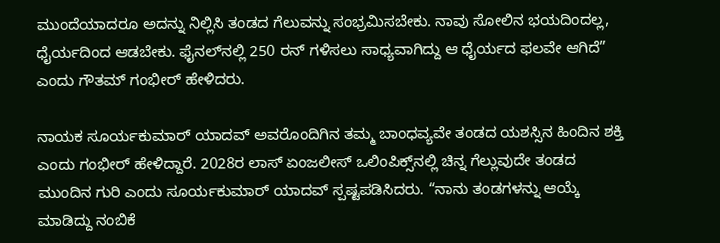ಮುಂದೆಯಾದರೂ ಅದನ್ನು ನಿಲ್ಲಿಸಿ ತಂಡದ ಗೆಲುವನ್ನು ಸಂಭ್ರಮಿಸಬೇಕು. ನಾವು ಸೋಲಿನ ಭಯದಿಂದಲ್ಲ, ಧೈರ್ಯದಿಂದ ಆಡಬೇಕು. ಫೈನಲ್‌ನಲ್ಲಿ 250 ರನ್ ಗಳಿಸಲು ಸಾಧ್ಯವಾಗಿದ್ದು ಆ ಧೈರ್ಯದ ಫಲವೇ ಆಗಿದೆ” ಎಂದು ಗೌತಮ್ ಗಂಭೀರ್ ಹೇಳಿದರು.

ನಾಯಕ ಸೂರ್ಯಕುಮಾರ್ ಯಾದವ್ ಅವರೊಂದಿಗಿನ ತಮ್ಮ ಬಾಂಧವ್ಯವೇ ತಂಡದ ಯಶಸ್ಸಿನ ಹಿಂದಿನ ಶಕ್ತಿ ಎಂದು ಗಂಭೀರ್ ಹೇಳಿದ್ದಾರೆ. 2028ರ ಲಾಸ್ ಏಂಜಲೀಸ್ ಒಲಿಂಪಿಕ್ಸ್‌ನಲ್ಲಿ ಚಿನ್ನ ಗೆಲ್ಲುವುದೇ ತಂಡದ ಮುಂದಿನ ಗುರಿ ಎಂದು ಸೂರ್ಯಕುಮಾರ್ ಯಾದವ್ ಸ್ಪಷ್ಟಪಡಿಸಿದರು. “ನಾನು ತಂಡಗಳನ್ನು ಆಯ್ಕೆ ಮಾಡಿದ್ದು ನಂಬಿಕೆ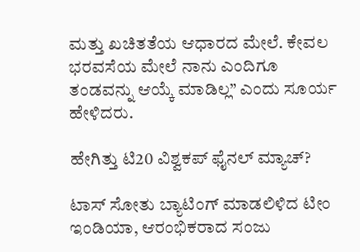ಮತ್ತು ಖಚಿತತೆಯ ಆಧಾರದ ಮೇಲೆ. ಕೇವಲ ಭರವಸೆಯ ಮೇಲೆ ನಾನು ಎಂದಿಗೂ ತಂಡವನ್ನು ಆಯ್ಕೆ ಮಾಡಿಲ್ಲ” ಎಂದು ಸೂರ್ಯ ಹೇಳಿದರು.

ಹೇಗಿತ್ತು ಟಿ20 ವಿಶ್ವಕಪ್ ಫೈನಲ್ ಮ್ಯಾಚ್?

ಟಾಸ್‌ ಸೋತು ಬ್ಯಾಟಿಂಗ್ ಮಾಡಲಿಳಿದ ಟೀಂ ಇಂಡಿಯಾ, ಆರಂಭಿಕರಾದ ಸಂಜು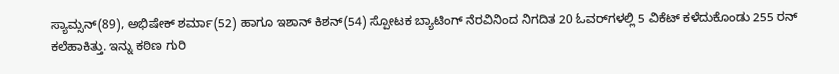ಸ್ಯಾಮ್ಸನ್(89), ಅಭಿಷೇಕ್ ಶರ್ಮಾ(52) ಹಾಗೂ ಇಶಾನ್ ಕಿಶನ್(54) ಸ್ಪೋಟಕ ಬ್ಯಾಟಿಂಗ್ ನೆರವಿನಿಂದ ನಿಗದಿತ 20 ಓವರ್‌ಗಳಲ್ಲಿ 5 ವಿಕೆಟ್ ಕಳೆದುಕೊಂಡು 255 ರನ್ ಕಲೆಹಾಕಿತ್ತು. ಇನ್ನು ಕಠಿಣ ಗುರಿ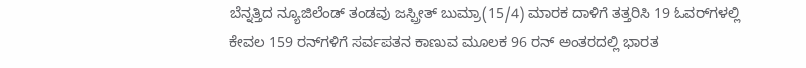ಬೆನ್ನತ್ತಿದ ನ್ಯೂಜಿಲೆಂಡ್ ತಂಡವು ಜಸ್ಪ್ರೀತ್ ಬುಮ್ರಾ(15/4) ಮಾರಕ ದಾಳಿಗೆ ತತ್ತರಿಸಿ 19 ಓವರ್‌ಗಳಲ್ಲಿ ಕೇವಲ 159 ರನ್‌ಗಳಿಗೆ ಸರ್ವಪತನ ಕಾಣುವ ಮೂಲಕ 96 ರನ್ ಅಂತರದಲ್ಲಿ ಭಾರತ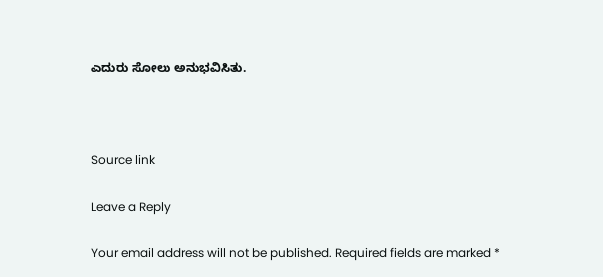ಎದುರು ಸೋಲು ಅನುಭವಿಸಿತು.



Source link

Leave a Reply

Your email address will not be published. Required fields are marked *